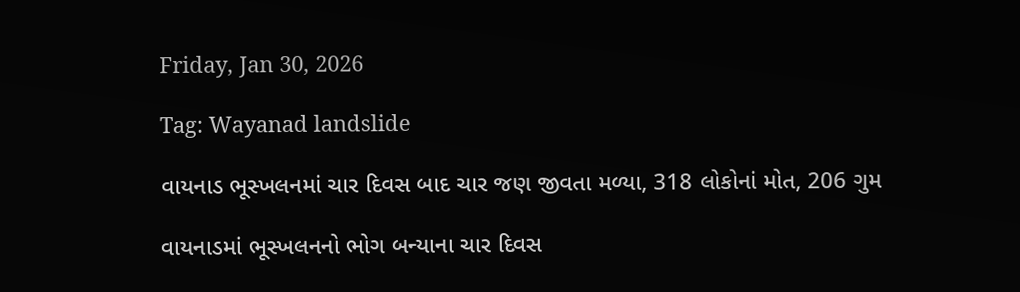Friday, Jan 30, 2026

Tag: Wayanad landslide

વાયનાડ ભૂસ્ખલનમાં ચાર દિવસ બાદ ચાર જણ જીવતા મળ્યા, 318 લોકોનાં મોત, 206 ગુમ

વાયનાડમાં ભૂસ્ખલનનો ભોગ બન્યાના ચાર દિવસ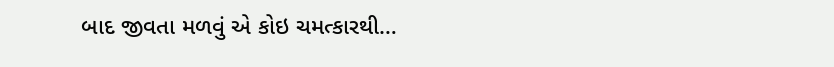બાદ જીવતા મળવું એ કોઇ ચમત્કારથી…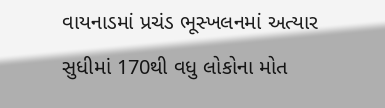વાયનાડમાં પ્રચંડ ભૂસ્ખલનમાં અત્યાર સુધીમાં 170થી વધુ લોકોના મોત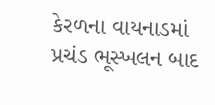કેરળના વાયનાડમાં પ્રચંડ ભૂસ્ખલન બાદ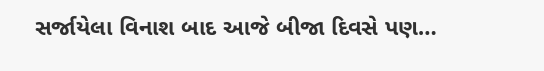સર્જાયેલા વિનાશ બાદ આજે બીજા દિવસે પણ…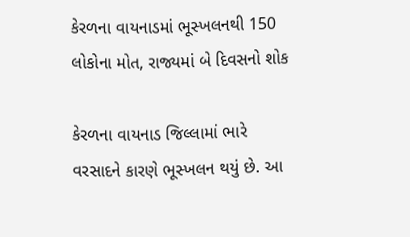કેરળના વાયનાડમાં ભૂસ્ખલનથી 150 લોકોના મોત, રાજ્યમાં બે દિવસનો શોક

કેરળના વાયનાડ જિલ્લામાં ભારે વરસાદને કારણે ભૂસ્ખલન થયું છે. આ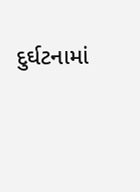દુર્ઘટનામાં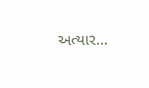અત્યાર…